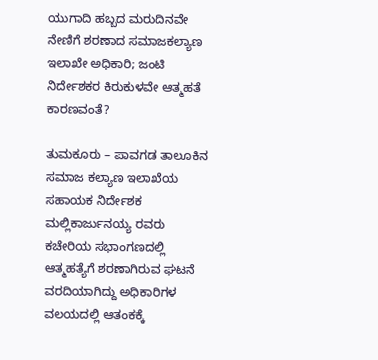ಯುಗಾದಿ ಹಬ್ಬದ ಮರುದಿನವೇ ನೇಣಿಗೆ ಶರಣಾದ ಸಮಾಜಕಲ್ಯಾಣ ಇಲಾಖೇ ಅಧಿಕಾರಿ; ಜಂಟಿ ನಿರ್ದೇಶಕರ ಕಿರುಕುಳವೇ ಆತ್ಮಹತೆ ಕಾರಣವಂತೆ?

ತುಮಕೂರು – ಪಾವಗಡ ತಾಲೂಕಿನ ಸಮಾಜ ಕಲ್ಯಾಣ ಇಲಾಖೆಯ ಸಹಾಯಕ ನಿರ್ದೇಶಕ  ಮಲ್ಲಿಕಾರ್ಜುನಯ್ಯ ರವರು ಕಚೇರಿಯ ಸಭಾಂಗಣದಲ್ಲಿ ಆತ್ಮಹತ್ಯೆಗೆ ಶರಣಾಗಿರುವ ಘಟನೆ ವರದಿಯಾಗಿದ್ದು ಅಧಿಕಾರಿಗಳ ವಲಯದಲ್ಲಿ ಆತಂಕಕ್ಕೆ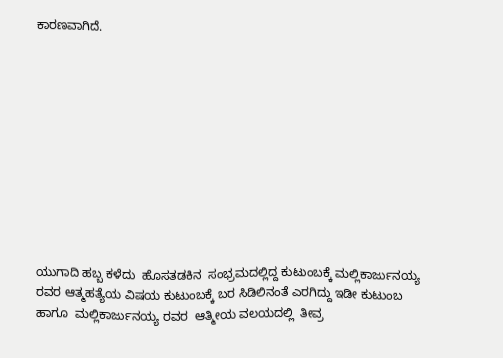ಕಾರಣವಾಗಿದೆ.











ಯುಗಾದಿ ಹಬ್ಬ ಕಳೆದು  ಹೊಸತಡಕಿನ  ಸಂಭ್ರಮದಲ್ಲಿದ್ದ ಕುಟುಂಬಕ್ಕೆ ಮಲ್ಲಿಕಾರ್ಜುನಯ್ಯ ರವರ ಆತ್ಮಹತ್ಯೆಯ ವಿಷಯ ಕುಟುಂಬಕ್ಕೆ ಬರ ಸಿಡಿಲಿನಂತೆ ಎರಗಿದ್ದು ಇಡೀ ಕುಟುಂಬ ಹಾಗೂ  ಮಲ್ಲಿಕಾರ್ಜುನಯ್ಯ ರವರ  ಆತ್ಮೀಯ ವಲಯದಲ್ಲಿ  ತೀವ್ರ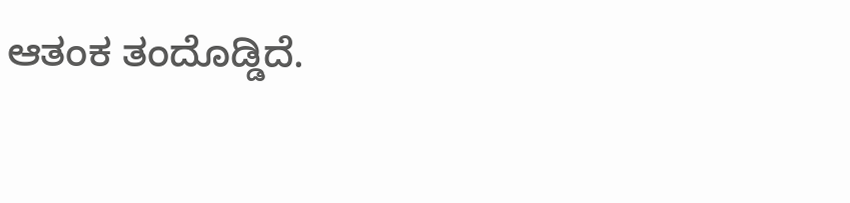ಆತಂಕ ತಂದೊಡ್ಡಿದೆ.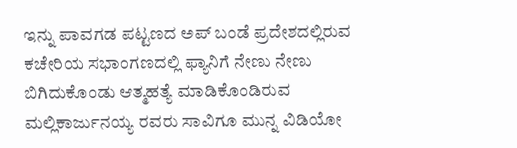ಇನ್ನು ಪಾವಗಡ ಪಟ್ಟಣದ ಅಪ್ ಬಂಡೆ ಪ್ರದೇಶದಲ್ಲಿರುವ  ಕಚೇರಿಯ ಸಭಾಂಗಣದಲ್ಲಿ ಫ್ಯಾನಿಗೆ ನೇಣು ನೇಣು ಬಿಗಿದುಕೊಂಡು ಆತ್ಮಹತ್ಯೆ ಮಾಡಿಕೊಂಡಿರುವ ಮಲ್ಲಿಕಾರ್ಜುನಯ್ಯ ರವರು ಸಾವಿಗೂ ಮುನ್ನ ವಿಡಿಯೋ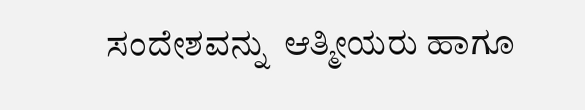ಸಂದೇಶವನ್ನು  ಆತ್ಮೀಯರು ಹಾಗೂ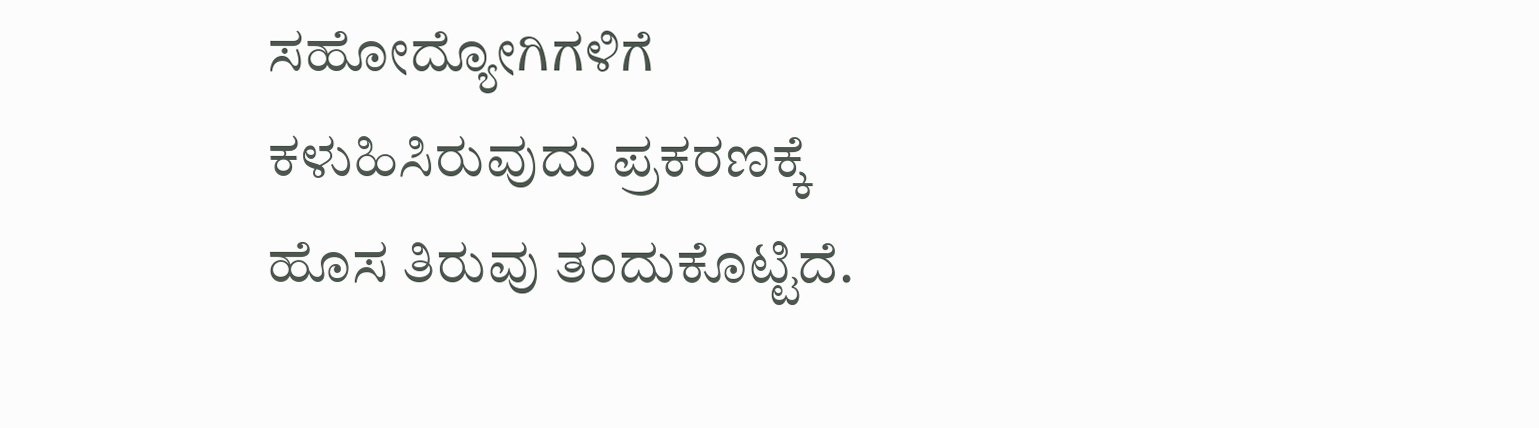ಸಹೋದ್ಯೋಗಿಗಳಿಗೆ ಕಳುಹಿಸಿರುವುದು ಪ್ರಕರಣಕ್ಕೆ ಹೊಸ ತಿರುವು ತಂದುಕೊಟ್ಟಿದೆ.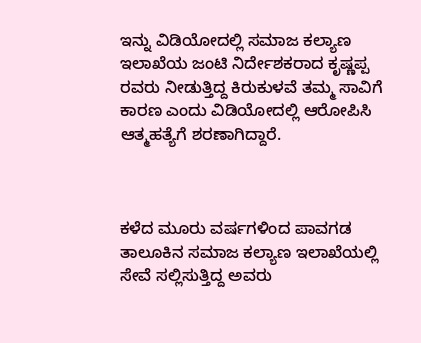ಇನ್ನು ವಿಡಿಯೋದಲ್ಲಿ ಸಮಾಜ ಕಲ್ಯಾಣ ಇಲಾಖೆಯ ಜಂಟಿ ನಿರ್ದೇಶಕರಾದ ಕೃಷ್ಣಪ್ಪ ರವರು ನೀಡುತ್ತಿದ್ದ ಕಿರುಕುಳವೆ ತಮ್ಮ ಸಾವಿಗೆ ಕಾರಣ ಎಂದು ವಿಡಿಯೋದಲ್ಲಿ ಆರೋಪಿಸಿ ಆತ್ಮಹತ್ಯೆಗೆ ಶರಣಾಗಿದ್ದಾರೆ.



ಕಳೆದ ಮೂರು ವರ್ಷಗಳಿಂದ ಪಾವಗಡ ತಾಲೂಕಿನ ಸಮಾಜ ಕಲ್ಯಾಣ ಇಲಾಖೆಯಲ್ಲಿ ಸೇವೆ ಸಲ್ಲಿಸುತ್ತಿದ್ದ ಅವರು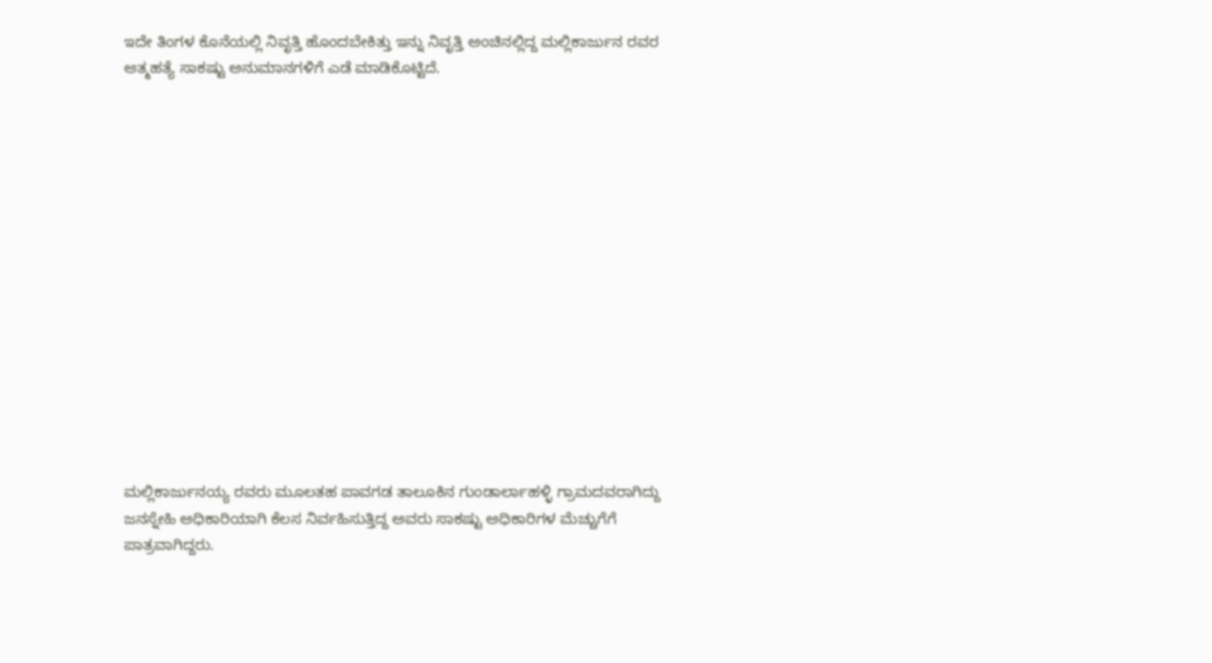ಇದೇ ತಿಂಗಳ ಕೊನೆಯಲ್ಲಿ ನಿವೃತ್ತಿ ಹೊಂದಬೇಕಿತ್ತು ಇನ್ನು ನಿವೃತ್ತಿ ಅಂಚಿನಲ್ಲಿದ್ದ ಮಲ್ಲಿಕಾರ್ಜುನ ರವರ ಆತ್ಮಹತ್ಯೆ ಸಾಕಷ್ಟು ಅನುಮಾನಗಳಿಗೆ ಎಡೆ ಮಾಡಿಕೊಟ್ಟಿದೆ.















ಮಲ್ಲಿಕಾರ್ಜುನಯ್ಯ ರವರು ಮೂಲತಹ ಪಾವಗಡ ತಾಲೂಕಿನ ಗುಂಡಾರ್ಲಾಹಳ್ಳಿ ಗ್ರಾಮದವರಾಗಿದ್ದು ಜನಸ್ನೇಹಿ ಅಧಿಕಾರಿಯಾಗಿ ಕೆಲಸ ನಿರ್ವಹಿಸುತ್ತಿದ್ದ ಅವರು ಸಾಕಷ್ಟು ಅಧಿಕಾರಿಗಳ ಮೆಚ್ಚುಗೆಗೆ ಪಾತ್ರವಾಗಿದ್ದರು.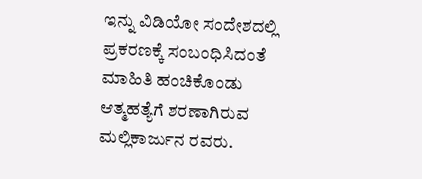ಇನ್ನು ವಿಡಿಯೋ ಸಂದೇಶದಲ್ಲಿ ಪ್ರಕರಣಕ್ಕೆ ಸಂಬಂಧಿಸಿದಂತೆ ಮಾಹಿತಿ ಹಂಚಿಕೊಂಡು ಆತ್ಮಹತ್ಯೆಗೆ ಶರಣಾಗಿರುವ ಮಲ್ಲಿಕಾರ್ಜುನ ರವರು.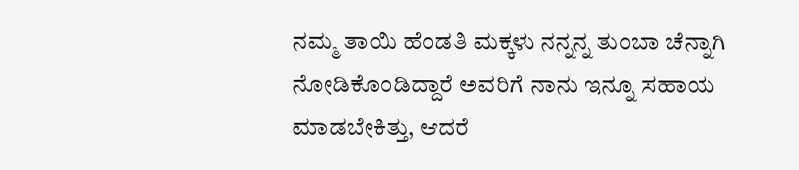ನಮ್ಮ ತಾಯಿ ಹೆಂಡತಿ ಮಕ್ಕಳು ನನ್ನನ್ನ ತುಂಬಾ ಚೆನ್ನಾಗಿ ನೋಡಿಕೊಂಡಿದ್ದಾರೆ ಅವರಿಗೆ ನಾನು ಇನ್ನೂ ಸಹಾಯ ಮಾಡಬೇಕಿತ್ತು, ಆದರೆ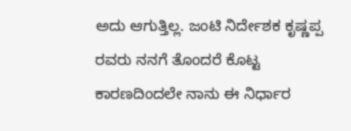ಅದು ಆಗುತ್ತಿಲ್ಲ. ಜಂಟಿ ನಿರ್ದೇಶಕ ಕೃಷ್ಣಪ್ಪ ರವರು ನನಗೆ ತೊಂದರೆ ಕೊಟ್ಟ ಕಾರಣದಿಂದಲೇ ನಾನು ಈ ನಿರ್ಧಾರ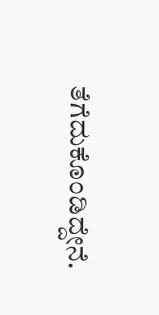ತೆಗೆದುಕೊಂಡಿದ್ದೇನೆ.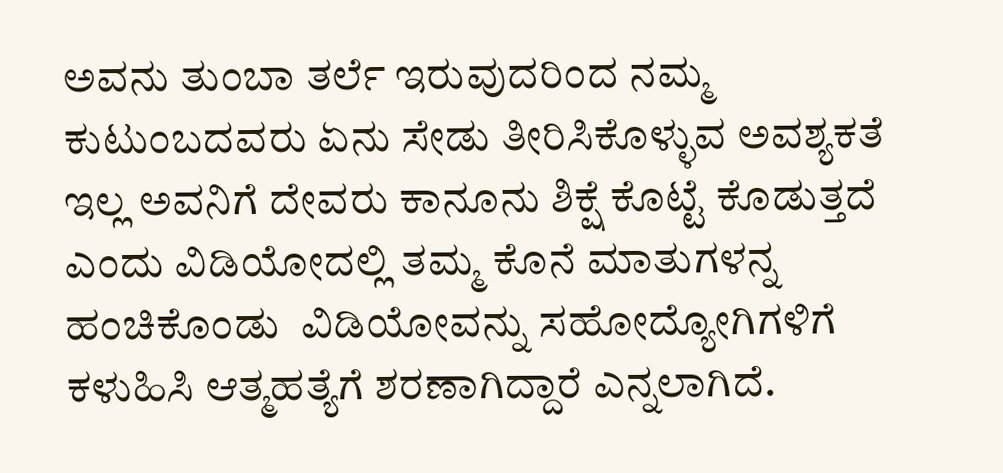ಅವನು ತುಂಬಾ ತರ್ಲೆ ಇರುವುದರಿಂದ ನಮ್ಮ ಕುಟುಂಬದವರು ಏನು ಸೇಡು ತೀರಿಸಿಕೊಳ್ಳುವ ಅವಶ್ಯಕತೆ ಇಲ್ಲ ಅವನಿಗೆ ದೇವರು ಕಾನೂನು ಶಿಕ್ಷೆ ಕೊಟ್ಟೆ ಕೊಡುತ್ತದೆ ಎಂದು ವಿಡಿಯೋದಲ್ಲಿ ತಮ್ಮ ಕೊನೆ ಮಾತುಗಳನ್ನ ಹಂಚಿಕೊಂಡು  ವಿಡಿಯೋವನ್ನು ಸಹೋದ್ಯೋಗಿಗಳಿಗೆ ಕಳುಹಿಸಿ ಆತ್ಮಹತ್ಯೆಗೆ ಶರಣಾಗಿದ್ದಾರೆ ಎನ್ನಲಾಗಿದೆ.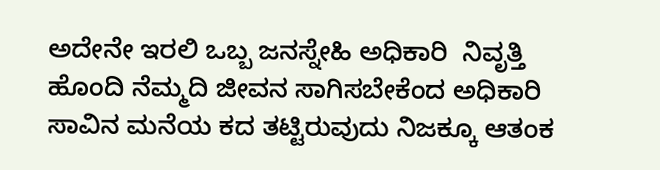ಅದೇನೇ ಇರಲಿ ಒಬ್ಬ ಜನಸ್ನೇಹಿ ಅಧಿಕಾರಿ  ನಿವೃತ್ತಿ ಹೊಂದಿ ನೆಮ್ಮದಿ ಜೀವನ ಸಾಗಿಸಬೇಕೆಂದ ಅಧಿಕಾರಿ ಸಾವಿನ ಮನೆಯ ಕದ ತಟ್ಟಿರುವುದು ನಿಜಕ್ಕೂ ಆತಂಕ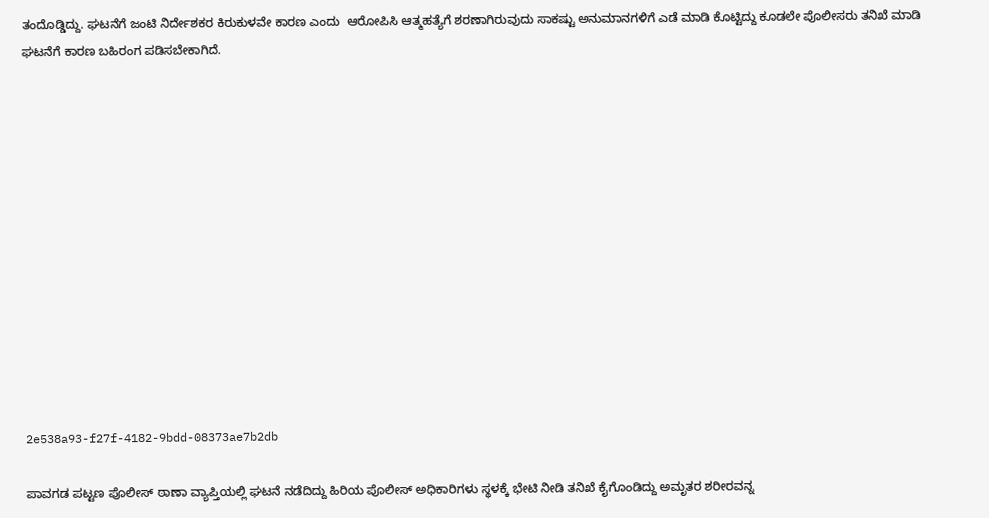ತಂದೊಡ್ಡಿದ್ದು. ಘಟನೆಗೆ ಜಂಟಿ ನಿರ್ದೇಶಕರ ಕಿರುಕುಳವೇ ಕಾರಣ ಎಂದು  ಆರೋಪಿಸಿ ಆತ್ಮಹತ್ಯೆಗೆ ಶರಣಾಗಿರುವುದು ಸಾಕಷ್ಟು ಅನುಮಾನಗಳಿಗೆ ಎಡೆ ಮಾಡಿ ಕೊಟ್ಟಿದ್ದು ಕೂಡಲೇ ಪೊಲೀಸರು ತನಿಖೆ ಮಾಡಿ ಘಟನೆಗೆ ಕಾರಣ ಬಹಿರಂಗ ಪಡಿಸಬೇಕಾಗಿದೆ.













2e538a93-f27f-4182-9bdd-08373ae7b2db

ಪಾವಗಡ ಪಟ್ಟಣ ಪೊಲೀಸ್ ಠಾಣಾ ವ್ಯಾಪ್ತಿಯಲ್ಲಿ ಘಟನೆ ನಡೆದಿದ್ದು ಹಿರಿಯ ಪೊಲೀಸ್ ಅಧಿಕಾರಿಗಳು ಸ್ಥಳಕ್ಕೆ ಭೇಟಿ ನೀಡಿ ತನಿಖೆ ಕೈಗೊಂಡಿದ್ದು ಅಮೃತರ ಶರೀರವನ್ನ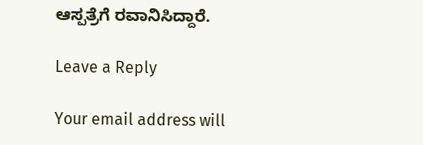ಆಸ್ಪತ್ರೆಗೆ ರವಾನಿಸಿದ್ದಾರೆ.

Leave a Reply

Your email address will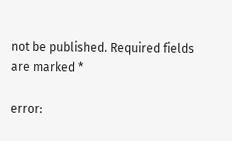not be published. Required fields are marked *

error: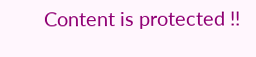Content is protected !!